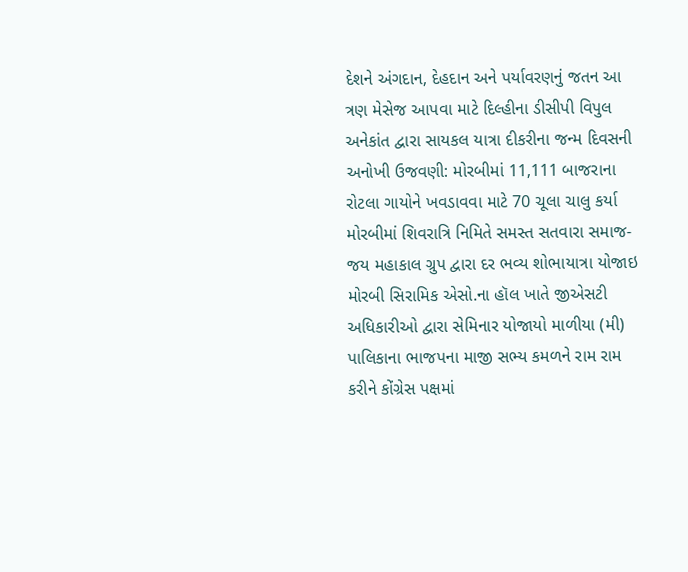દેશને અંગદાન, દેહદાન અને પર્યાવરણનું જતન આ ત્રણ મેસેજ આપવા માટે દિલ્હીના ડીસીપી વિપુલ અનેકાંત દ્વારા સાયકલ યાત્રા દીકરીના જન્મ દિવસની અનોખી ઉજવણી: મોરબીમાં 11,111 બાજરાના રોટલા ગાયોને ખવડાવવા માટે 70 ચૂલા ચાલુ કર્યા મોરબીમાં શિવરાત્રિ નિમિતે સમસ્ત સતવારા સમાજ-જય મહાકાલ ગ્રુપ દ્વારા દર ભવ્ય શોભાયાત્રા યોજાઇ મોરબી સિરામિક એસો.ના હૉલ ખાતે જીએસટી અધિકારીઓ દ્વારા સેમિનાર યોજાયો માળીયા (મી) પાલિકાના ભાજપના માજી સભ્ય કમળને રામ રામ કરીને કોંગ્રેસ પક્ષમાં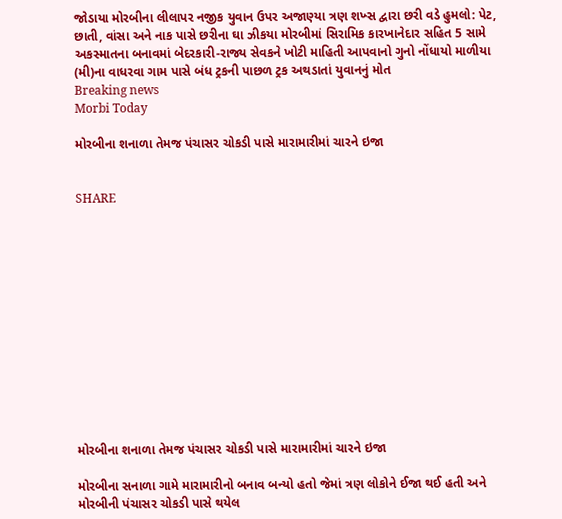જોડાયા મોરબીના લીલાપર નજીક યુવાન ઉપર અજાણ્યા ત્રણ શખ્સ દ્વારા છરી વડે હુમલો: પેટ, છાતી, વાંસા અને નાક પાસે છરીના ઘા ઝીકયા મોરબીમાં સિરામિક કારખાનેદાર સહિત 5 સામે અકસ્માતના બનાવમાં બેદરકારી-રાજ્ય સેવકને ખોટી માહિતી આપવાનો ગુનો નોંધાયો માળીયા (મી)ના વાધરવા ગામ પાસે બંધ ટ્રકની પાછળ ટ્રક અથડાતાં યુવાનનું મોત
Breaking news
Morbi Today

મોરબીના શનાળા તેમજ પંચાસર ચોકડી પાસે મારામારીમાં ચારને ઇજા


SHARE













મોરબીના શનાળા તેમજ પંચાસર ચોકડી પાસે મારામારીમાં ચારને ઇજા

મોરબીના સનાળા ગામે મારામારીનો બનાવ બન્યો હતો જેમાં ત્રણ લોકોને ઈજા થઈ હતી અને મોરબીની પંચાસર ચોકડી પાસે થયેલ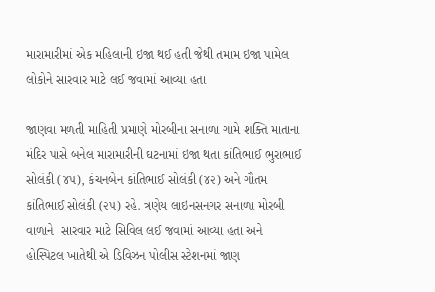મારામારીમાં એક મહિલાની ઇજા થઈ હતી જેથી તમામ ઇજા પામેલ લોકોને સારવાર માટે લઈ જવામાં આવ્યા હતા

જાણવા મળતી માહિતી પ્રમાણે મોરબીના સનાળા ગામે શક્તિ માતાના મંદિર પાસે બનેલ મારામારીની ઘટનામાં ઇજા થતા કાંતિભાઈ ભુરાભાઈ સોલંકી (૪૫), કંચનબેન કાંતિભાઈ સોલંકી (૪૨) અને ગૌતમ કાંતિભાઈ સોલંકી (૨૫) રહે. ત્રણેય લાઇનસનગર સનાળા મોરબી વાળાને  સારવાર માટે સિવિલ લઈ જવામાં આવ્યા હતા અને હોસ્પિટલ ખાતેથી એ ડિવિઝન પોલીસ સ્ટેશનમાં જાણ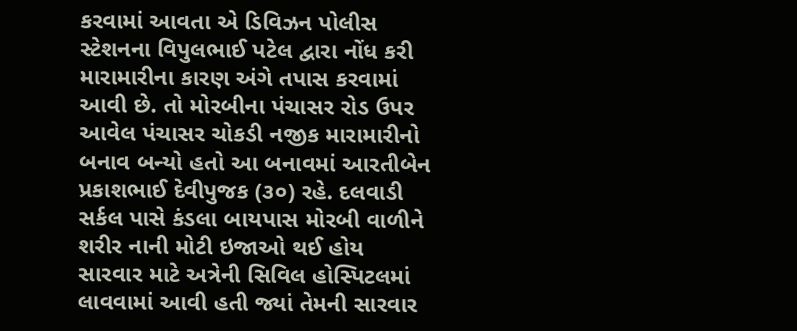કરવામાં આવતા એ ડિવિઝન પોલીસ સ્ટેશનના વિપુલભાઈ પટેલ દ્વારા નોંધ કરી મારામારીના કારણ અંગે તપાસ કરવામાં આવી છે. તો મોરબીના પંચાસર રોડ ઉપર આવેલ પંચાસર ચોકડી નજીક મારામારીનો બનાવ બન્યો હતો આ બનાવમાં આરતીબેન પ્રકાશભાઈ દેવીપુજક (૩૦) રહે. દલવાડી સર્કલ પાસે કંડલા બાયપાસ મોરબી વાળીને શરીર નાની મોટી ઇજાઓ થઈ હોય સારવાર માટે અત્રેની સિવિલ હોસ્પિટલમાં લાવવામાં આવી હતી જ્યાં તેમની સારવાર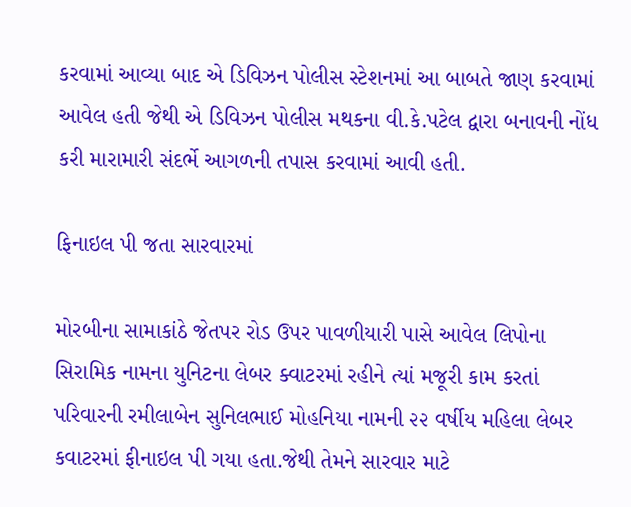કરવામાં આવ્યા બાદ એ ડિવિઝન પોલીસ સ્ટેશનમાં આ બાબતે જાણ કરવામાં આવેલ હતી જેથી એ ડિવિઝન પોલીસ મથકના વી.કે.પટેલ દ્વારા બનાવની નોંધ કરી મારામારી સંદર્ભે આગળની તપાસ કરવામાં આવી હતી.

ફિનાઇલ પી જતા સારવારમાં

મોરબીના સામાકાંઠે જેતપર રોડ ઉપર પાવળીયારી પાસે આવેલ લિપોના સિરામિક નામના યુનિટના લેબર ક્વાટરમાં રહીને ત્યાં મજૂરી કામ કરતાં પરિવારની રમીલાબેન સુનિલભાઈ મોહનિયા નામની ૨૨ વર્ષીય મહિલા લેબર કવાટરમાં ફીનાઇલ પી ગયા હતા.જેથી તેમને સારવાર માટે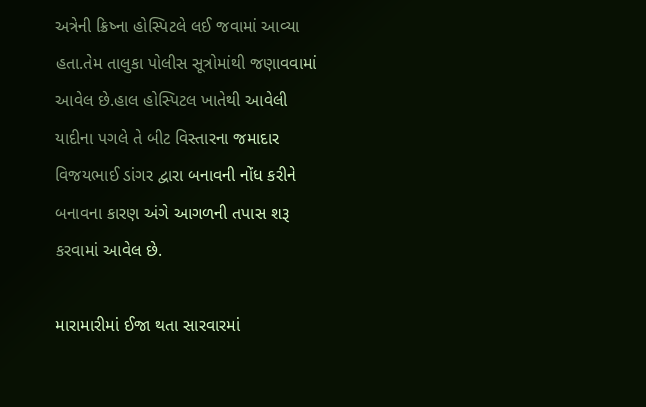અત્રેની ક્રિષ્ના હોસ્પિટલે લઈ જવામાં આવ્યા હતા.તેમ તાલુકા પોલીસ સૂત્રોમાંથી જણાવવામાં આવેલ છે.હાલ હોસ્પિટલ ખાતેથી આવેલી યાદીના પગલે તે બીટ વિસ્તારના જમાદાર વિજયભાઈ ડાંગર દ્વારા બનાવની નોંધ કરીને બનાવના કારણ અંગે આગળની તપાસ શરૂ કરવામાં આવેલ છે.

મારામારીમાં ઈજા થતા સારવારમાં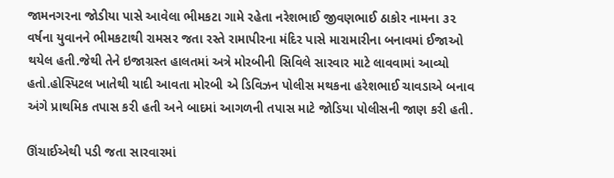જામનગરના જોડીયા પાસે આવેલા ભીમકટા ગામે રહેતા નરેશભાઈ જીવણભાઈ ઠાકોર નામના ૩૨ વર્ષના યુવાનને ભીમકટાથી રામસર જતા રસ્તે રામાપીરના મંદિર પાસે મારામારીના બનાવમાં ઈજાઓ થયેલ હતી.જેથી તેને ઇજાગ્રસ્ત હાલતમાં અત્રે મોરબીની સિવિલે સારવાર માટે લાવવામાં આવ્યો હતો.હોસ્પિટલ ખાતેથી યાદી આવતા મોરબી એ ડિવિઝન પોલીસ મથકના હરેશભાઈ ચાવડાએ બનાવ અંગે પ્રાથમિક તપાસ કરી હતી અને બાદમાં આગળની તપાસ માટે જોડિયા પોલીસની જાણ કરી હતી.

ઊંચાઈએથી પડી જતા સારવારમાં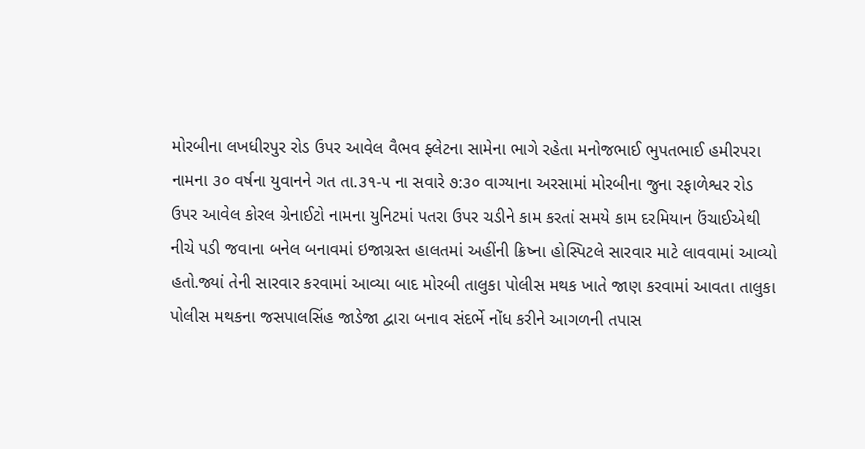મોરબીના લખધીરપુર રોડ ઉપર આવેલ વૈભવ ફ્લેટના સામેના ભાગે રહેતા મનોજભાઈ ભુપતભાઈ હમીરપરા નામના ૩૦ વર્ષના યુવાનને ગત તા.૩૧-૫ ના સવારે ૭:૩૦ વાગ્યાના અરસામાં મોરબીના જુના રફાળેશ્વર રોડ ઉપર આવેલ કોરલ ગ્રેનાઈટો નામના યુનિટમાં પતરા ઉપર ચડીને કામ કરતાં સમયે કામ દરમિયાન ઉંચાઈએથી નીચે પડી જવાના બનેલ બનાવમાં ઇજાગ્રસ્ત હાલતમાં અહીંની ક્રિષ્ના હોસ્પિટલે સારવાર માટે લાવવામાં આવ્યો હતો.જ્યાં તેની સારવાર કરવામાં આવ્યા બાદ મોરબી તાલુકા પોલીસ મથક ખાતે જાણ કરવામાં આવતા તાલુકા પોલીસ મથકના જસપાલસિંહ જાડેજા દ્વારા બનાવ સંદર્ભે નોંધ કરીને આગળની તપાસ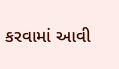કરવામાં આવી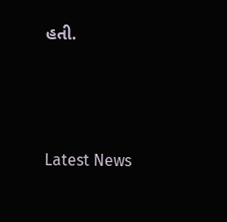હતી.






Latest News